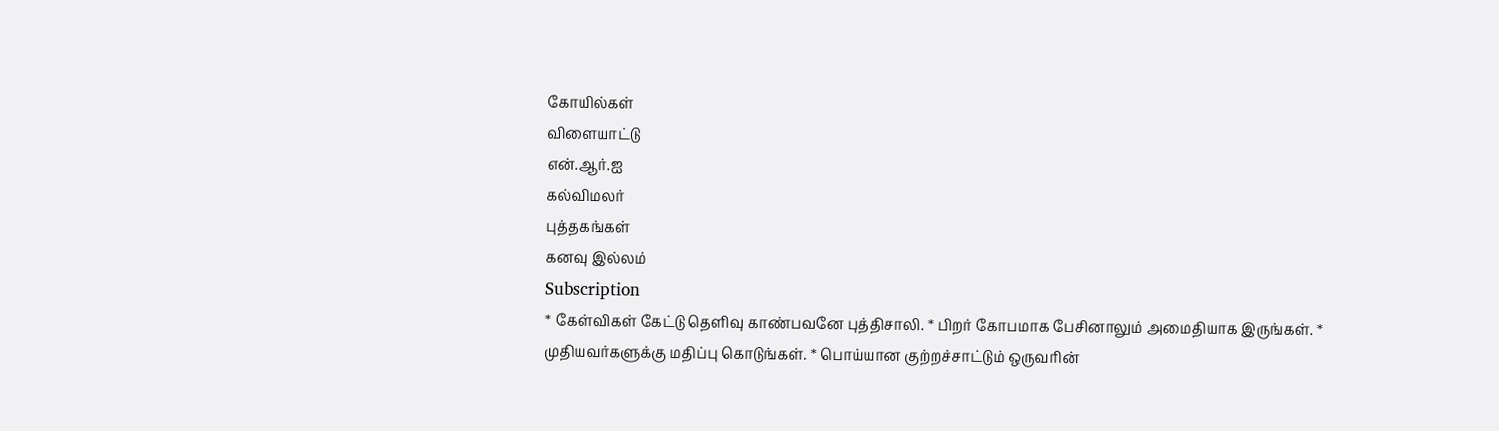கோயில்கள்
விளையாட்டு
என்.ஆர்.ஐ
கல்விமலர்
புத்தகங்கள்
கனவு இல்லம்
Subscription
* கேள்விகள் கேட்டு தெளிவு காண்பவனே புத்திசாலி. * பிறர் கோபமாக பேசினாலும் அமைதியாக இருங்கள். * முதியவர்களுக்கு மதிப்பு கொடுங்கள். * பொய்யான குற்றச்சாட்டும் ஒருவரின்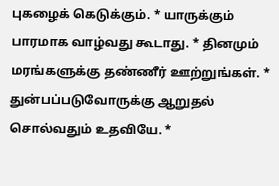புகழைக் கெடுக்கும். * யாருக்கும் பாரமாக வாழ்வது கூடாது. * தினமும் மரங்களுக்கு தண்ணீர் ஊற்றுங்கள். * துன்பப்படுவோருக்கு ஆறுதல் சொல்வதும் உதவியே. *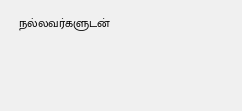நல்லவர்களுடன்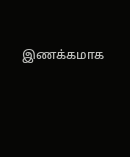இணக்கமாக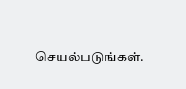செயல்படுங்கள்.